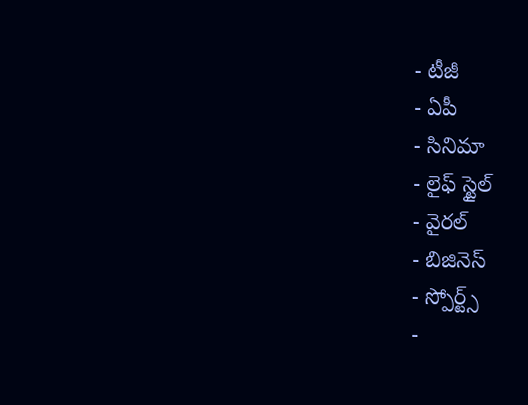- టీజీ
- ఏపీ
- సినిమా
- లైఫ్ స్టైల్
- వైరల్
- బిజినెస్
- స్పోర్ట్స్
-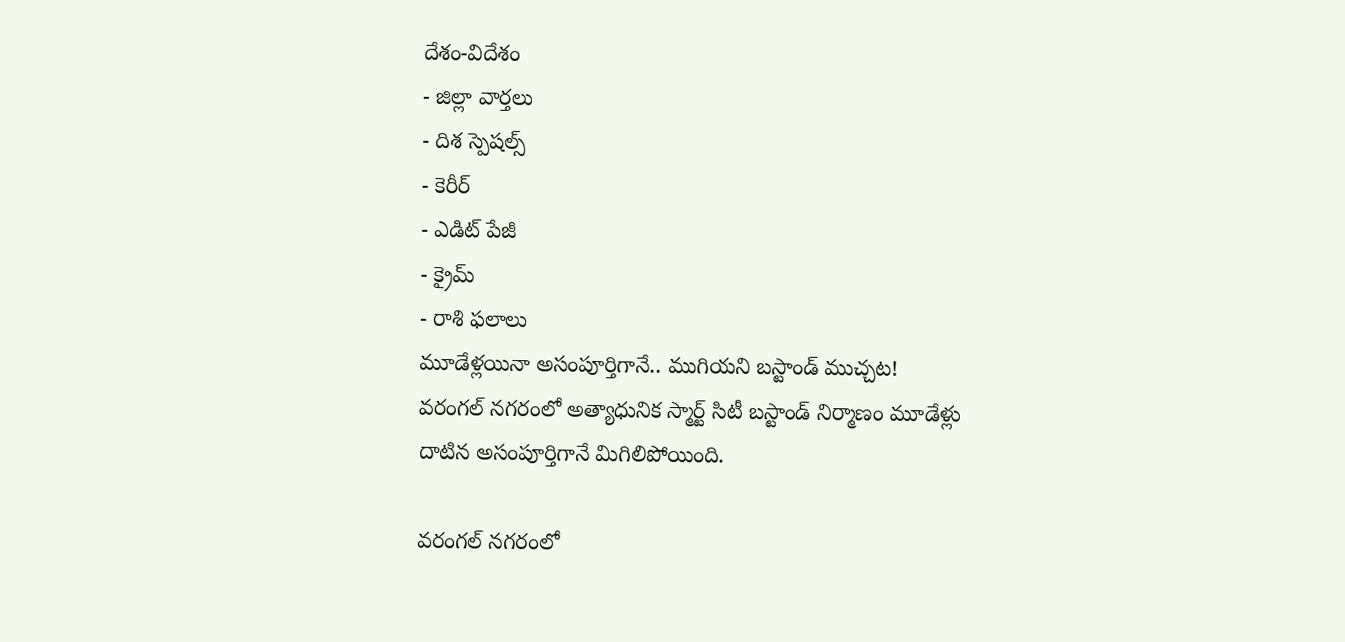దేశం-విదేశం
- జిల్లా వార్తలు
- దిశ స్పెషల్స్
- కెరీర్
- ఎడిట్ పేజీ
- క్రైమ్
- రాశి ఫలాలు
మూడేళ్లయినా అసంపూర్తిగానే.. ముగియని బస్టాండ్ ముచ్చట!
వరంగల్ నగరంలో అత్యాధునిక స్మార్ట్ సిటీ బస్టాండ్ నిర్మాణం మూడేళ్లు దాటిన అసంపూర్తిగానే మిగిలిపోయింది.

వరంగల్ నగరంలో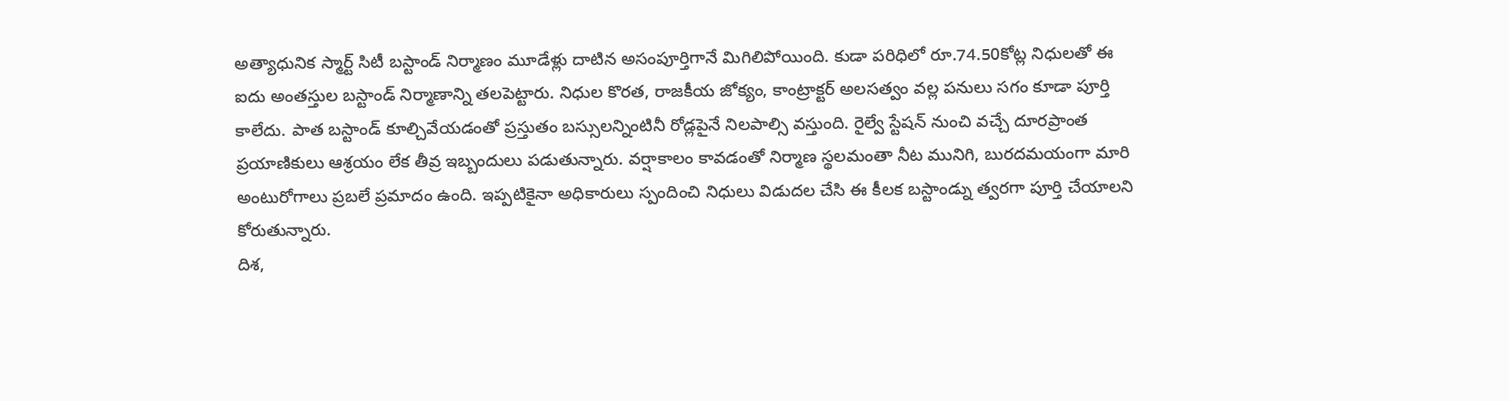అత్యాధునిక స్మార్ట్ సిటీ బస్టాండ్ నిర్మాణం మూడేళ్లు దాటిన అసంపూర్తిగానే మిగిలిపోయింది. కుడా పరిధిలో రూ.74.50కోట్ల నిధులతో ఈ ఐదు అంతస్తుల బస్టాండ్ నిర్మాణాన్ని తలపెట్టారు. నిధుల కొరత, రాజకీయ జోక్యం, కాంట్రాక్టర్ అలసత్వం వల్ల పనులు సగం కూడా పూర్తి కాలేదు. పాత బస్టాండ్ కూల్చివేయడంతో ప్రస్తుతం బస్సులన్నింటినీ రోడ్లపైనే నిలపాల్సి వస్తుంది. రైల్వే స్టేషన్ నుంచి వచ్చే దూరప్రాంత ప్రయాణికులు ఆశ్రయం లేక తీవ్ర ఇబ్బందులు పడుతున్నారు. వర్షాకాలం కావడంతో నిర్మాణ స్థలమంతా నీట మునిగి, బురదమయంగా మారి అంటురోగాలు ప్రబలే ప్రమాదం ఉంది. ఇప్పటికైనా అధికారులు స్పందించి నిధులు విడుదల చేసి ఈ కీలక బస్టాండ్ను త్వరగా పూర్తి చేయాలని కోరుతున్నారు.
దిశ,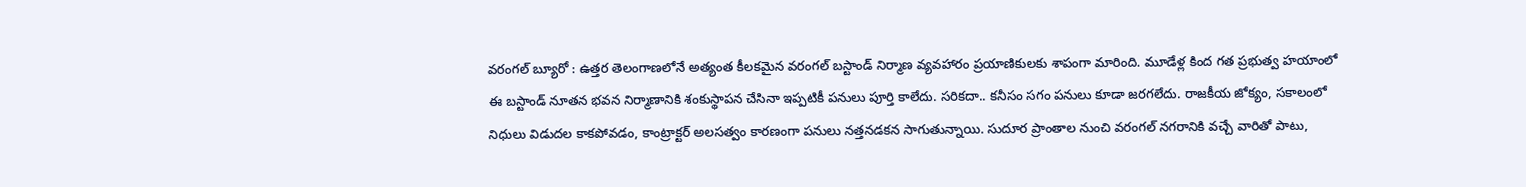వరంగల్ బ్యూరో : ఉత్తర తెలంగాణలోనే అత్యంత కీలకమైన వరంగల్ బస్టాండ్ నిర్మాణ వ్యవహారం ప్రయాణికులకు శాపంగా మారింది. మూడేళ్ల కింద గత ప్రభుత్వ హయాంలో ఈ బస్టాండ్ నూతన భవన నిర్మాణానికి శంకుస్థాపన చేసినా ఇప్పటికీ పనులు పూర్తి కాలేదు. సరికదా.. కనీసం సగం పనులు కూడా జరగలేదు. రాజకీయ జోక్యం, సకాలంలో నిధులు విడుదల కాకపోవడం, కాంట్రాక్టర్ అలసత్వం కారణంగా పనులు నత్తనడకన సాగుతున్నాయి. సుదూర ప్రాంతాల నుంచి వరంగల్ నగరానికి వచ్చే వారితో పాటు,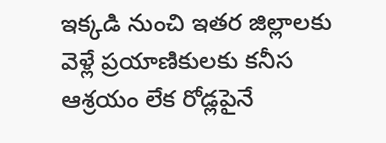ఇక్కడి నుంచి ఇతర జిల్లాలకు వెళ్లే ప్రయాణికులకు కనీస ఆశ్రయం లేక రోడ్లపైనే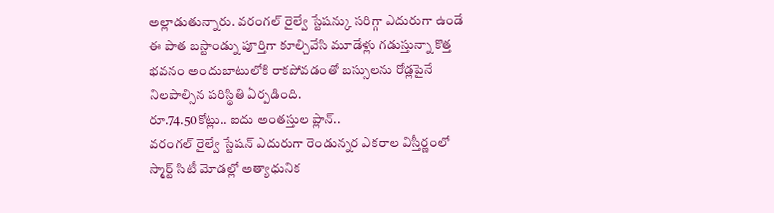అల్లాడుతున్నారు. వరంగల్ రైల్వే స్టేషన్కు సరిగ్గా ఎదురుగా ఉండే ఈ పాత బస్టాండ్ను పూర్తిగా కూల్చివేసి మూడేళ్లు గడుస్తున్నా కొత్త భవనం అందుబాటులోకి రాకపోవడంతో బస్సులను రోడ్లపైనే నిలపాల్సిన పరిస్థితి ఏర్పడింది.
రూ.74.50కోట్లు.. ఐదు అంతస్తుల ప్లాన్..
వరంగల్ రైల్వే స్టేషన్ ఎదురుగా రెండున్నర ఎకరాల విస్తీర్ణంలో స్మార్ట్ సిటీ మోడల్లో అత్యాధునిక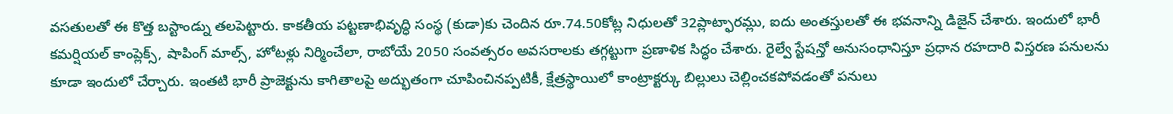వసతులతో ఈ కొత్త బస్టాండ్ను తలపెట్టారు. కాకతీయ పట్టణాభివృద్ధి సంస్థ (కుడా)కు చెందిన రూ.74.50కోట్ల నిధులతో 32ప్లాట్ఫారమ్లు, ఐదు అంతస్తులతో ఈ భవనాన్ని డిజైన్ చేశారు. ఇందులో భారీ కమర్షియల్ కాంప్లెక్స్, షాపింగ్ మాల్స్, హోటళ్లు నిర్మించేలా, రాబోయే 2050 సంవత్సరం అవసరాలకు తగ్గట్టుగా ప్రణాళిక సిద్ధం చేశారు. రైల్వే స్టేషన్తో అనుసంధానిస్తూ ప్రధాన రహదారి విస్తరణ పనులను కూడా ఇందులో చేర్చారు. ఇంతటి భారీ ప్రాజెక్టును కాగితాలపై అద్భుతంగా చూపించినప్పటికీ, క్షేత్రస్థాయిలో కాంట్రాక్టర్కు బిల్లులు చెల్లించకపోవడంతో పనులు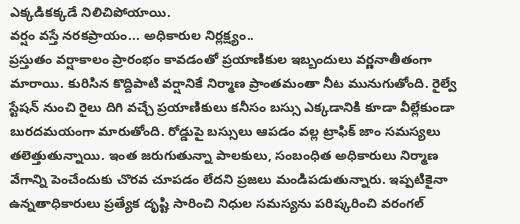ఎక్కడికక్కడే నిలిచిపోయాయి.
వర్షం వస్తే నరకప్రాయం... అధికారుల నిర్లక్ష్యం..
ప్రస్తుతం వర్షాకాలం ప్రారంభం కావడంతో ప్రయాణికుల ఇబ్బందులు వర్ణనాతీతంగా మారాయి. కురిసిన కొద్దిపాటి వర్షానికే నిర్మాణ ప్రాంతమంతా నీట మునుగుతోంది. రైల్వే స్టేషన్ నుంచి రైలు దిగి వచ్చే ప్రయాణికులు కనీసం బస్సు ఎక్కడానికి కూడా వీల్లేకుండా బురదమయంగా మారుతోంది. రోడ్డుపై బస్సులు ఆపడం వల్ల ట్రాఫిక్ జాం సమస్యలు తలెత్తుతున్నాయి. ఇంత జరుగుతున్నా పాలకులు, సంబంధిత అధికారులు నిర్మాణ వేగాన్ని పెంచేందుకు చొరవ చూపడం లేదని ప్రజలు మండిపడుతున్నారు. ఇప్పటికైనా ఉన్నతాధికారులు ప్రత్యేక దృష్టి సారించి నిధుల సమస్యను పరిష్కరించి వరంగల్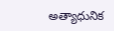అత్యాధునిక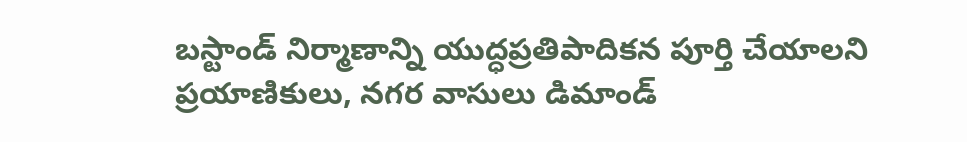బస్టాండ్ నిర్మాణాన్ని యుద్ధప్రతిపాదికన పూర్తి చేయాలని ప్రయాణికులు, నగర వాసులు డిమాండ్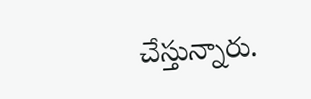చేస్తున్నారు.